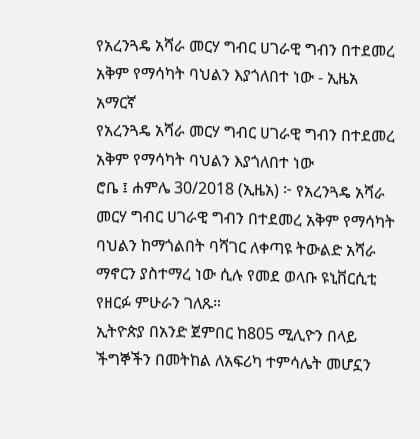የአረንጓዴ አሻራ መርሃ ግብር ሀገራዊ ግብን በተደመረ አቅም የማሳካት ባህልን እያጎለበተ ነው - ኢዜአ አማርኛ
የአረንጓዴ አሻራ መርሃ ግብር ሀገራዊ ግብን በተደመረ አቅም የማሳካት ባህልን እያጎለበተ ነው
ሮቤ ፤ ሐምሌ 30/2018 (ኢዜአ) ፦ የአረንጓዴ አሻራ መርሃ ግብር ሀገራዊ ግብን በተደመረ አቅም የማሳካት ባህልን ከማጎልበት ባሻገር ለቀጣዩ ትውልድ አሻራ ማኖርን ያስተማረ ነው ሲሉ የመደ ወላቡ ዩኒቨርሲቲ የዘርፉ ምሁራን ገለጹ።
ኢትዮጵያ በአንድ ጀምበር ከ805 ሚሊዮን በላይ ችግኞችን በመትከል ለአፍሪካ ተምሳሌት መሆኗን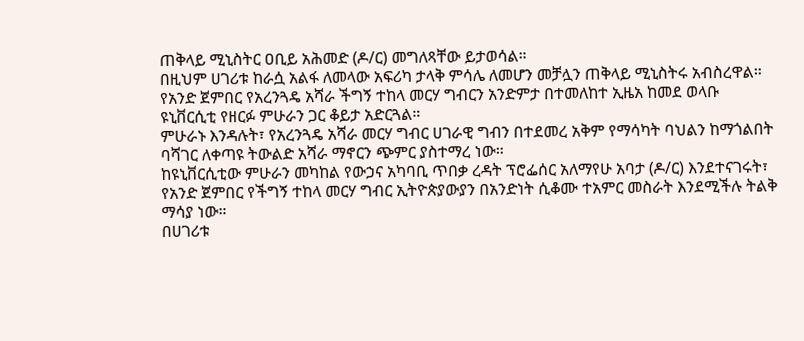ጠቅላይ ሚኒስትር ዐቢይ አሕመድ (ዶ/ር) መግለጻቸው ይታወሳል።
በዚህም ሀገሪቱ ከራሷ አልፋ ለመላው አፍሪካ ታላቅ ምሳሌ ለመሆን መቻሏን ጠቅላይ ሚኒስትሩ አብስረዋል።
የአንድ ጀምበር የአረንጓዴ አሻራ ችግኝ ተከላ መርሃ ግብርን አንድምታ በተመለከተ ኢዜአ ከመደ ወላቡ ዩኒቨርሲቲ የዘርፉ ምሁራን ጋር ቆይታ አድርጓል።
ምሁራኑ እንዳሉት፣ የአረንጓዴ አሻራ መርሃ ግብር ሀገራዊ ግብን በተደመረ አቅም የማሳካት ባህልን ከማጎልበት ባሻገር ለቀጣዩ ትውልድ አሻራ ማኖርን ጭምር ያስተማረ ነው።
ከዩኒቨርሲቲው ምሁራን መካከል የውኃና አካባቢ ጥበቃ ረዳት ፕሮፌሰር አለማየሁ አባታ (ዶ/ር) እንደተናገሩት፣ የአንድ ጀምበር የችግኝ ተከላ መርሃ ግብር ኢትዮጵያውያን በአንድነት ሲቆሙ ተአምር መስራት እንደሚችሉ ትልቅ ማሳያ ነው።
በሀገሪቱ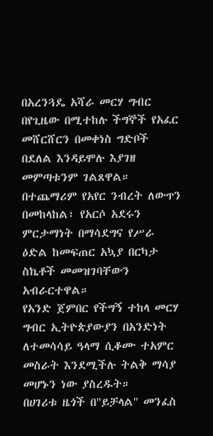በአረንጓዴ አሻራ መርሃ ግብር በየጊዜው በሚተከሉ ችግኞች የአፈር መሸርሸርን በመቀነስ ግድቦች በደለል እንዳይሞሉ እያገዘ መምጣቱንም ገልጸዋል።
በተጨማሪም የአየር ንብረት ለውጥን በመከላከል፣ የአርሶ አደሩን ምርታማነት በማሳደግና የሥራ ዕድል ከመፍጠር አኳያ በርካታ ስኬቶች መመዝገባቸውን አብራርተዋል።
የአንድ ጀምበር የችግኝ ተከላ መርሃ ግብር ኢትዮጵያውያን በአንድነት ለተመሳሳይ ዓላማ ሲቆሙ ተአምር መስራት እንደሚችሉ ትልቅ ማሳያ መሆኑን ነው ያስረዱት።
በሀገሪቱ ዜጎች በ"ይቻላል" መንፈስ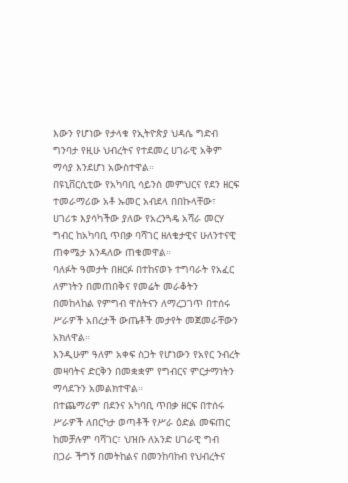እውን የሆነው የታላቁ የኢትዮጵያ ህዳሴ ግድብ ግንባታ የዚሁ ህብረትና የተደመረ ሀገራዊ አቅም ማሳያ እንደሆነ አውስተዋል።
በዩኒቨርሲቲው የአካባቢ ሳይንስ መምህርና የደን ዘርፍ ተመራማሪው አቶ ኡመር አብደላ በበኩላቸው፣ ሀገሪቱ እያሳካችው ያለው የአረንጓዴ አሻራ መርሃ ግብር ከአካባቢ ጥበቃ ባሻገር ዘለቄታዊና ሁለንተናዊ ጠቀሜታ እንዳለው ጠቁመዋል።
ባለፉት ዓመታት በዘርፉ በተከናወኑ ተግባራት የአፈር ለምነትን በመጠበቅና የመሬት መራቆትን በመከላከል የምግብ ዋስትናን ለማረጋገጥ በተሰሩ ሥራዎች አበረታች ውጤቶች መታየት መጀመራቸውን አክለዋል።
እንዲሁም ዓለም አቀፍ ስጋት የሆነውን የአየር ንብረት መዛባትና ድርቅን በመቋቋም የግብርና ምርታማነትን ማሳደጉን አመልክተዋል።
በተጨማሪም በደንና አካባቢ ጥበቃ ዘርፍ በተሰሩ ሥራዎች ለበርካታ ወጣቶች የሥራ ዕድል መፍጠር ከመቻሉም ባሻገር፣ ህዝቡ ለአንድ ሀገራዊ ግብ በጋራ ችግኝ በመትከልና በመንከባከብ የህብረትና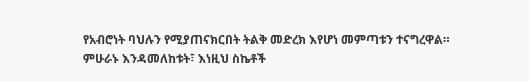የአብሮነት ባህሉን የሚያጠናክርበት ትልቅ መድረክ እየሆነ መምጣቱን ተናግረዋል።
ምሁራኑ እንዳመለከቱት፣ እነዚህ ስኬቶች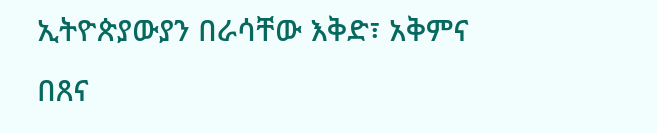ኢትዮጵያውያን በራሳቸው እቅድ፣ አቅምና በጸና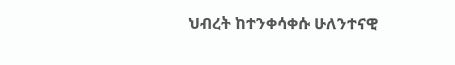ህብረት ከተንቀሳቀሱ ሁለንተናዊ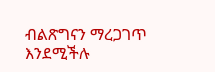ብልጽግናን ማረጋገጥ እንደሚችሉ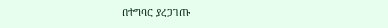በተግባር ያረጋገጡ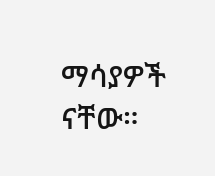ማሳያዎች ናቸው።